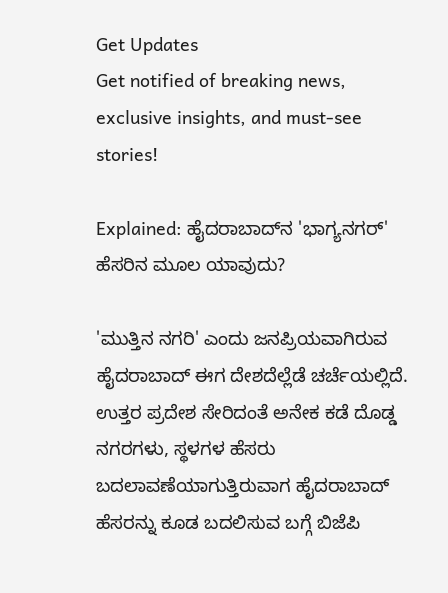Get Updates
Get notified of breaking news, exclusive insights, and must-see stories!

Explained: ಹೈದರಾಬಾದ್‌ನ 'ಭಾಗ್ಯನಗರ್' ಹೆಸರಿನ ಮೂಲ ಯಾವುದು?

'ಮುತ್ತಿನ ನಗರಿ' ಎಂದು ಜನಪ್ರಿಯವಾಗಿರುವ ಹೈದರಾಬಾದ್ ಈಗ ದೇಶದೆಲ್ಲೆಡೆ ಚರ್ಚೆಯಲ್ಲಿದೆ. ಉತ್ತರ ಪ್ರದೇಶ ಸೇರಿದಂತೆ ಅನೇಕ ಕಡೆ ದೊಡ್ಡ ನಗರಗಳು, ಸ್ಥಳಗಳ ಹೆಸರು ಬದಲಾವಣೆಯಾಗುತ್ತಿರುವಾಗ ಹೈದರಾಬಾದ್ ಹೆಸರನ್ನು ಕೂಡ ಬದಲಿಸುವ ಬಗ್ಗೆ ಬಿಜೆಪಿ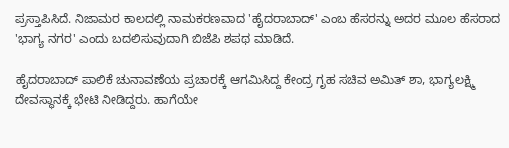ಪ್ರಸ್ತಾಪಿಸಿದೆ. ನಿಜಾಮರ ಕಾಲದಲ್ಲಿ ನಾಮಕರಣವಾದ 'ಹೈದರಾಬಾದ್' ಎಂಬ ಹೆಸರನ್ನು ಅದರ ಮೂಲ ಹೆಸರಾದ 'ಭಾಗ್ಯ ನಗರ' ಎಂದು ಬದಲಿಸುವುದಾಗಿ ಬಿಜೆಪಿ ಶಪಥ ಮಾಡಿದೆ.

ಹೈದರಾಬಾದ್ ಪಾಲಿಕೆ ಚುನಾವಣೆಯ ಪ್ರಚಾರಕ್ಕೆ ಆಗಮಿಸಿದ್ದ ಕೇಂದ್ರ ಗೃಹ ಸಚಿವ ಅಮಿತ್ ಶಾ, ಭಾಗ್ಯಲಕ್ಷ್ಮಿ ದೇವಸ್ಥಾನಕ್ಕೆ ಭೇಟಿ ನೀಡಿದ್ದರು. ಹಾಗೆಯೇ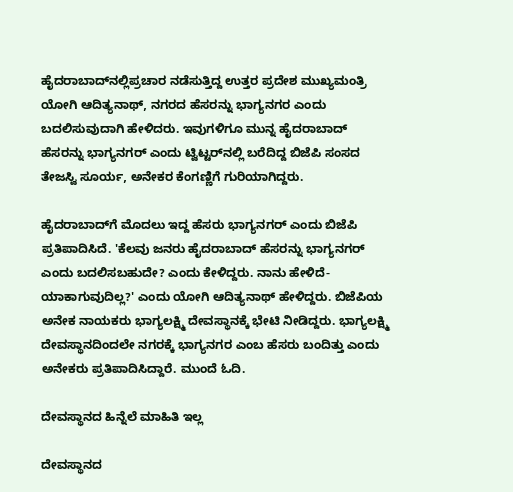ಹೈದರಾಬಾದ್‌ನಲ್ಲಿಪ್ರಚಾರ ನಡೆಸುತ್ತಿದ್ದ ಉತ್ತರ ಪ್ರದೇಶ ಮುಖ್ಯಮಂತ್ರಿ ಯೋಗಿ ಆದಿತ್ಯನಾಥ್, ನಗರದ ಹೆಸರನ್ನು ಭಾಗ್ಯನಗರ ಎಂದು ಬದಲಿಸುವುದಾಗಿ ಹೇಳಿದರು. ಇವುಗಳಿಗೂ ಮುನ್ನ ಹೈದರಾಬಾದ್ ಹೆಸರನ್ನು ಭಾಗ್ಯನಗರ್ ಎಂದು ಟ್ವಿಟ್ಟರ್‌ನಲ್ಲಿ ಬರೆದಿದ್ದ ಬಿಜೆಪಿ ಸಂಸದ ತೇಜಸ್ವಿ ಸೂರ್ಯ, ಅನೇಕರ ಕೆಂಗಣ್ಣಿಗೆ ಗುರಿಯಾಗಿದ್ದರು.

ಹೈದರಾಬಾದ್‌ಗೆ ಮೊದಲು ಇದ್ದ ಹೆಸರು ಭಾಗ್ಯನಗರ್ ಎಂದು ಬಿಜೆಪಿ ಪ್ರತಿಪಾದಿಸಿದೆ. 'ಕೆಲವು ಜನರು ಹೈದರಾಬಾದ್ ಹೆಸರನ್ನು ಭಾಗ್ಯನಗರ್ ಎಂದು ಬದಲಿಸಬಹುದೇ? ಎಂದು ಕೇಳಿದ್ದರು. ನಾನು ಹೇಳಿದೆ- ಯಾಕಾಗುವುದಿಲ್ಲ?' ಎಂದು ಯೋಗಿ ಆದಿತ್ಯನಾಥ್ ಹೇಳಿದ್ದರು. ಬಿಜೆಪಿಯ ಅನೇಕ ನಾಯಕರು ಭಾಗ್ಯಲಕ್ಷ್ಮಿ ದೇವಸ್ಥಾನಕ್ಕೆ ಭೇಟಿ ನೀಡಿದ್ದರು. ಭಾಗ್ಯಲಕ್ಷ್ಮಿ ದೇವಸ್ಥಾನದಿಂದಲೇ ನಗರಕ್ಕೆ ಭಾಗ್ಯನಗರ ಎಂಬ ಹೆಸರು ಬಂದಿತ್ತು ಎಂದು ಅನೇಕರು ಪ್ರತಿಪಾದಿಸಿದ್ದಾರೆ. ಮುಂದೆ ಓದಿ.

ದೇವಸ್ಥಾನದ ಹಿನ್ನೆಲೆ ಮಾಹಿತಿ ಇಲ್ಲ

ದೇವಸ್ಥಾನದ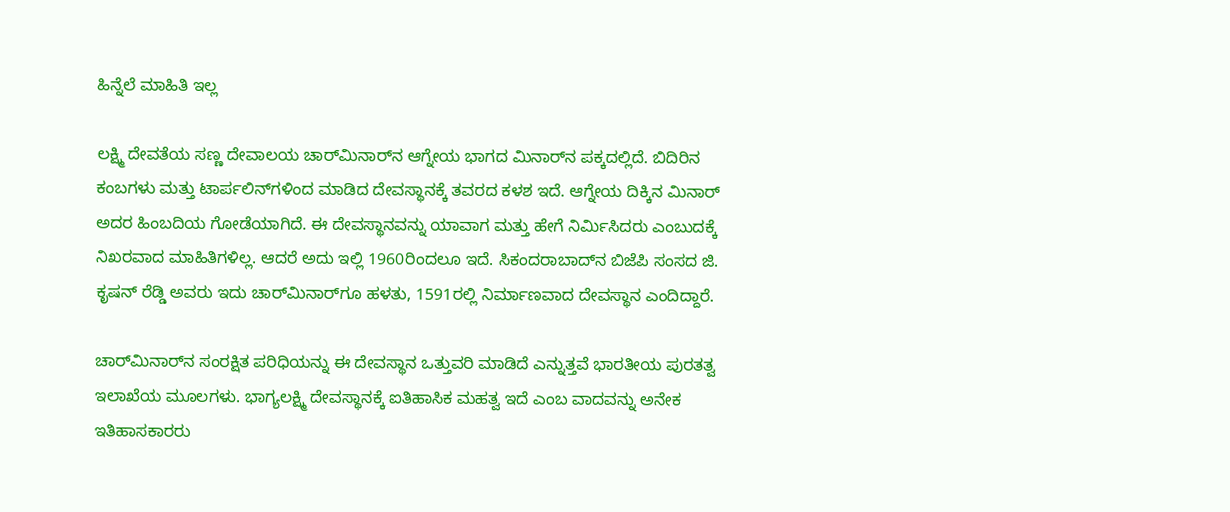ಹಿನ್ನೆಲೆ ಮಾಹಿತಿ ಇಲ್ಲ

ಲಕ್ಷ್ಮಿ ದೇವತೆಯ ಸಣ್ಣ ದೇವಾಲಯ ಚಾರ್‌ಮಿನಾರ್‌ನ ಆಗ್ನೇಯ ಭಾಗದ ಮಿನಾರ್‌ನ ಪಕ್ಕದಲ್ಲಿದೆ. ಬಿದಿರಿನ ಕಂಬಗಳು ಮತ್ತು ಟಾರ್ಪಲಿನ್‌ಗಳಿಂದ ಮಾಡಿದ ದೇವಸ್ಥಾನಕ್ಕೆ ತವರದ ಕಳಶ ಇದೆ. ಆಗ್ನೇಯ ದಿಕ್ಕಿನ ಮಿನಾರ್ ಅದರ ಹಿಂಬದಿಯ ಗೋಡೆಯಾಗಿದೆ. ಈ ದೇವಸ್ಥಾನವನ್ನು ಯಾವಾಗ ಮತ್ತು ಹೇಗೆ ನಿರ್ಮಿಸಿದರು ಎಂಬುದಕ್ಕೆ ನಿಖರವಾದ ಮಾಹಿತಿಗಳಿಲ್ಲ. ಆದರೆ ಅದು ಇಲ್ಲಿ 1960ರಿಂದಲೂ ಇದೆ. ಸಿಕಂದರಾಬಾದ್‌ನ ಬಿಜೆಪಿ ಸಂಸದ ಜಿ. ಕೃಷನ್ ರೆಡ್ಡಿ ಅವರು ಇದು ಚಾರ್‌ಮಿನಾರ್‌ಗೂ ಹಳತು, 1591ರಲ್ಲಿ ನಿರ್ಮಾಣವಾದ ದೇವಸ್ಥಾನ ಎಂದಿದ್ದಾರೆ.

ಚಾರ್‌ಮಿನಾರ್‌ನ ಸಂರಕ್ಷಿತ ಪರಿಧಿಯನ್ನು ಈ ದೇವಸ್ಥಾನ ಒತ್ತುವರಿ ಮಾಡಿದೆ ಎನ್ನುತ್ತವೆ ಭಾರತೀಯ ಪುರತತ್ವ ಇಲಾಖೆಯ ಮೂಲಗಳು. ಭಾಗ್ಯಲಕ್ಷ್ಮಿ ದೇವಸ್ಥಾನಕ್ಕೆ ಐತಿಹಾಸಿಕ ಮಹತ್ವ ಇದೆ ಎಂಬ ವಾದವನ್ನು ಅನೇಕ ಇತಿಹಾಸಕಾರರು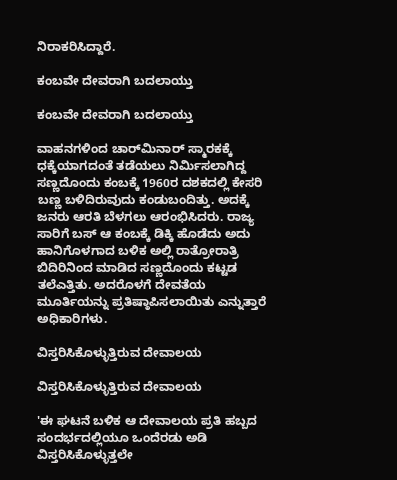ನಿರಾಕರಿಸಿದ್ದಾರೆ.

ಕಂಬವೇ ದೇವರಾಗಿ ಬದಲಾಯ್ತು

ಕಂಬವೇ ದೇವರಾಗಿ ಬದಲಾಯ್ತು

ವಾಹನಗಳಿಂದ ಚಾರ್‌ಮಿನಾರ್ ಸ್ಮಾರಕಕ್ಕೆ ಧಕ್ಕೆಯಾಗದಂತೆ ತಡೆಯಲು ನಿರ್ಮಿಸಲಾಗಿದ್ದ ಸಣ್ಣದೊಂದು ಕಂಬಕ್ಕೆ 1960ರ ದಶಕದಲ್ಲಿ ಕೇಸರಿ ಬಣ್ಣ ಬಳಿದಿರುವುದು ಕಂಡುಬಂದಿತ್ತು. ಅದಕ್ಕೆ ಜನರು ಆರತಿ ಬೆಳಗಲು ಆರಂಭಿಸಿದರು. ರಾಜ್ಯ ಸಾರಿಗೆ ಬಸ್ ಆ ಕಂಬಕ್ಕೆ ಡಿಕ್ಕಿ ಹೊಡೆದು ಅದು ಹಾನಿಗೊಳಗಾದ ಬಳಿಕ ಅಲ್ಲಿ ರಾತ್ರೋರಾತ್ರಿ ಬಿದಿರಿನಿಂದ ಮಾಡಿದ ಸಣ್ಣದೊಂದು ಕಟ್ಟಡ ತಲೆಎತ್ತಿತು. ಅದರೊಳಗೆ ದೇವತೆಯ ಮೂರ್ತಿಯನ್ನು ಪ್ರತಿಷ್ಠಾಪಿಸಲಾಯಿತು ಎನ್ನುತ್ತಾರೆ ಅಧಿಕಾರಿಗಳು.

ವಿಸ್ತರಿಸಿಕೊಳ್ಳುತ್ತಿರುವ ದೇವಾಲಯ

ವಿಸ್ತರಿಸಿಕೊಳ್ಳುತ್ತಿರುವ ದೇವಾಲಯ

'ಈ ಘಟನೆ ಬಳಿಕ ಆ ದೇವಾಲಯ ಪ್ರತಿ ಹಬ್ಬದ ಸಂದರ್ಭದಲ್ಲಿಯೂ ಒಂದೆರಡು ಅಡಿ ವಿಸ್ತರಿಸಿಕೊಳ್ಳುತ್ತಲೇ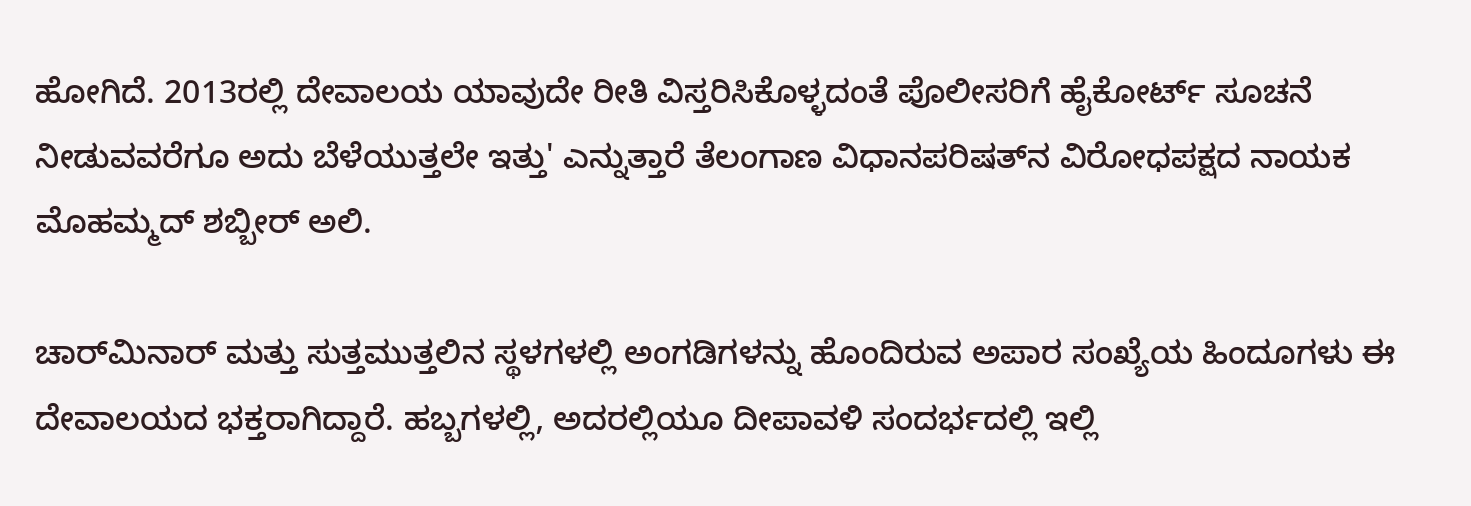ಹೋಗಿದೆ. 2013ರಲ್ಲಿ ದೇವಾಲಯ ಯಾವುದೇ ರೀತಿ ವಿಸ್ತರಿಸಿಕೊಳ್ಳದಂತೆ ಪೊಲೀಸರಿಗೆ ಹೈಕೋರ್ಟ್ ಸೂಚನೆ ನೀಡುವವರೆಗೂ ಅದು ಬೆಳೆಯುತ್ತಲೇ ಇತ್ತು' ಎನ್ನುತ್ತಾರೆ ತೆಲಂಗಾಣ ವಿಧಾನಪರಿಷತ್‌ನ ವಿರೋಧಪಕ್ಷದ ನಾಯಕ ಮೊಹಮ್ಮದ್ ಶಬ್ಬೀರ್ ಅಲಿ.

ಚಾರ್‌ಮಿನಾರ್ ಮತ್ತು ಸುತ್ತಮುತ್ತಲಿನ ಸ್ಥಳಗಳಲ್ಲಿ ಅಂಗಡಿಗಳನ್ನು ಹೊಂದಿರುವ ಅಪಾರ ಸಂಖ್ಯೆಯ ಹಿಂದೂಗಳು ಈ ದೇವಾಲಯದ ಭಕ್ತರಾಗಿದ್ದಾರೆ. ಹಬ್ಬಗಳಲ್ಲಿ, ಅದರಲ್ಲಿಯೂ ದೀಪಾವಳಿ ಸಂದರ್ಭದಲ್ಲಿ ಇಲ್ಲಿ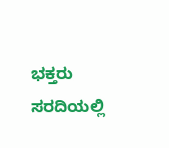ಭಕ್ತರು ಸರದಿಯಲ್ಲಿ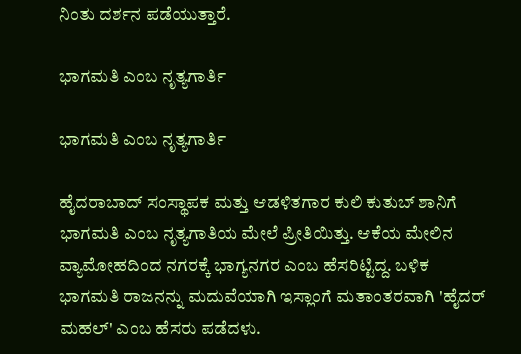ನಿಂತು ದರ್ಶನ ಪಡೆಯುತ್ತಾರೆ.

ಭಾಗಮತಿ ಎಂಬ ನೃತ್ಯಗಾರ್ತಿ

ಭಾಗಮತಿ ಎಂಬ ನೃತ್ಯಗಾರ್ತಿ

ಹೈದರಾಬಾದ್ ಸಂಸ್ಥಾಪಕ ಮತ್ತು ಆಡಳಿತಗಾರ ಕುಲಿ ಕುತುಬ್ ಶಾನಿಗೆ ಭಾಗಮತಿ ಎಂಬ ನೃತ್ಯಗಾತಿಯ ಮೇಲೆ ಪ್ರೀತಿಯಿತ್ತು. ಆಕೆಯ ಮೇಲಿನ ವ್ಯಾಮೋಹದಿಂದ ನಗರಕ್ಕೆ ಭಾಗ್ಯನಗರ ಎಂಬ ಹೆಸರಿಟ್ಟಿದ್ದ. ಬಳಿಕ ಭಾಗಮತಿ ರಾಜನನ್ನು ಮದುವೆಯಾಗಿ ಇಸ್ಲಾಂಗೆ ಮತಾಂತರವಾಗಿ 'ಹೈದರ್ ಮಹಲ್' ಎಂಬ ಹೆಸರು ಪಡೆದಳು.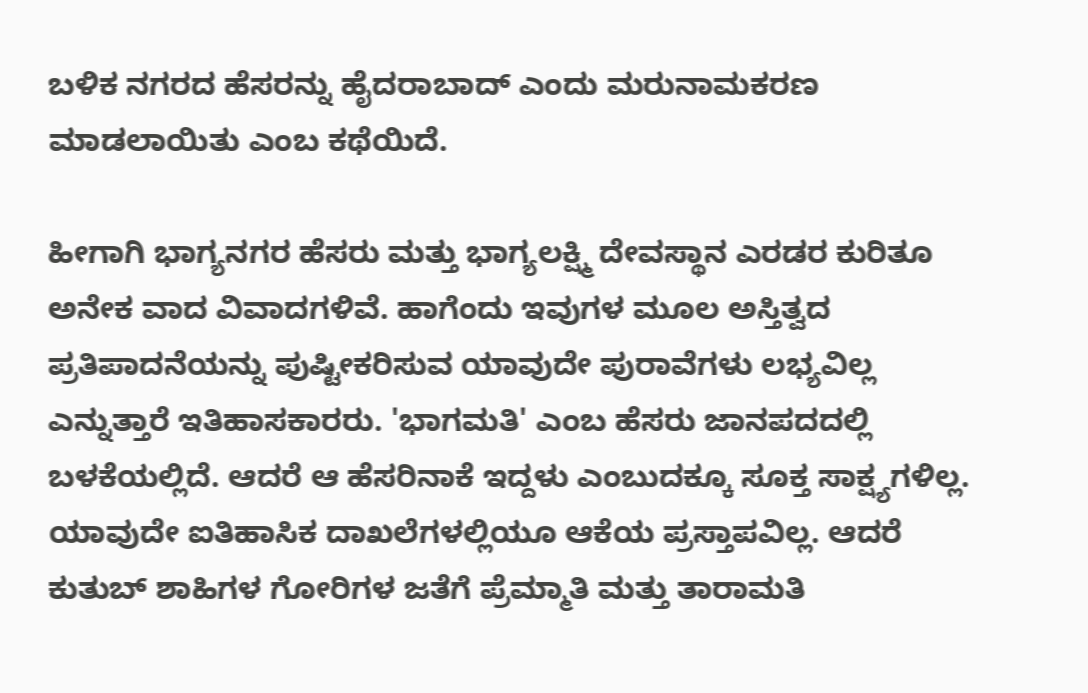ಬಳಿಕ ನಗರದ ಹೆಸರನ್ನು ಹೈದರಾಬಾದ್ ಎಂದು ಮರುನಾಮಕರಣ ಮಾಡಲಾಯಿತು ಎಂಬ ಕಥೆಯಿದೆ.

ಹೀಗಾಗಿ ಭಾಗ್ಯನಗರ ಹೆಸರು ಮತ್ತು ಭಾಗ್ಯಲಕ್ಷ್ಮಿ ದೇವಸ್ಥಾನ ಎರಡರ ಕುರಿತೂ ಅನೇಕ ವಾದ ವಿವಾದಗಳಿವೆ. ಹಾಗೆಂದು ಇವುಗಳ ಮೂಲ ಅಸ್ತಿತ್ವದ ಪ್ರತಿಪಾದನೆಯನ್ನು ಪುಷ್ಟೀಕರಿಸುವ ಯಾವುದೇ ಪುರಾವೆಗಳು ಲಭ್ಯವಿಲ್ಲ ಎನ್ನುತ್ತಾರೆ ಇತಿಹಾಸಕಾರರು. 'ಭಾಗಮತಿ' ಎಂಬ ಹೆಸರು ಜಾನಪದದಲ್ಲಿ ಬಳಕೆಯಲ್ಲಿದೆ. ಆದರೆ ಆ ಹೆಸರಿನಾಕೆ ಇದ್ದಳು ಎಂಬುದಕ್ಕೂ ಸೂಕ್ತ ಸಾಕ್ಷ್ಯಗಳಿಲ್ಲ. ಯಾವುದೇ ಐತಿಹಾಸಿಕ ದಾಖಲೆಗಳಲ್ಲಿಯೂ ಆಕೆಯ ಪ್ರಸ್ತಾಪವಿಲ್ಲ. ಆದರೆ ಕುತುಬ್ ಶಾಹಿಗಳ ಗೋರಿಗಳ ಜತೆಗೆ ಪ್ರೆಮ್ಮಾತಿ ಮತ್ತು ತಾರಾಮತಿ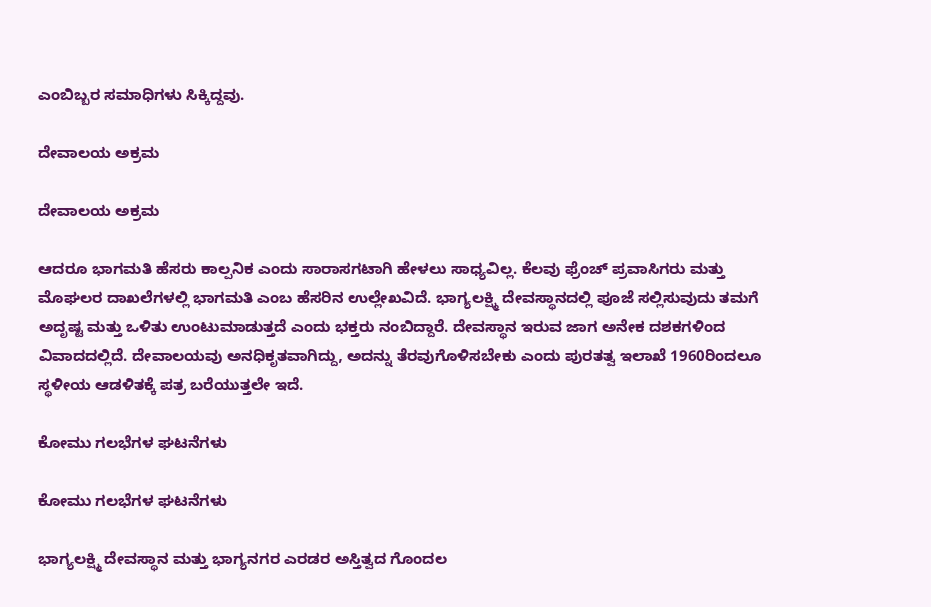ಎಂಬಿಬ್ಬರ ಸಮಾಧಿಗಳು ಸಿಕ್ಕಿದ್ದವು.

ದೇವಾಲಯ ಅಕ್ರಮ

ದೇವಾಲಯ ಅಕ್ರಮ

ಆದರೂ ಭಾಗಮತಿ ಹೆಸರು ಕಾಲ್ಪನಿಕ ಎಂದು ಸಾರಾಸಗಟಾಗಿ ಹೇಳಲು ಸಾಧ್ಯವಿಲ್ಲ. ಕೆಲವು ಫ್ರೆಂಚ್ ಪ್ರವಾಸಿಗರು ಮತ್ತು ಮೊಘಲರ ದಾಖಲೆಗಳಲ್ಲಿ ಭಾಗಮತಿ ಎಂಬ ಹೆಸರಿನ ಉಲ್ಲೇಖವಿದೆ. ಭಾಗ್ಯಲಕ್ಷ್ಮಿ ದೇವಸ್ಥಾನದಲ್ಲಿ ಪೂಜೆ ಸಲ್ಲಿಸುವುದು ತಮಗೆ ಅದೃಷ್ಟ ಮತ್ತು ಒಳಿತು ಉಂಟುಮಾಡುತ್ತದೆ ಎಂದು ಭಕ್ತರು ನಂಬಿದ್ದಾರೆ. ದೇವಸ್ಥಾನ ಇರುವ ಜಾಗ ಅನೇಕ ದಶಕಗಳಿಂದ ವಿವಾದದಲ್ಲಿದೆ. ದೇವಾಲಯವು ಅನಧಿಕೃತವಾಗಿದ್ದು, ಅದನ್ನು ತೆರವುಗೊಳಿಸಬೇಕು ಎಂದು ಪುರತತ್ವ ಇಲಾಖೆ 1960ರಿಂದಲೂ ಸ್ಥಳೀಯ ಆಡಳಿತಕ್ಕೆ ಪತ್ರ ಬರೆಯುತ್ತಲೇ ಇದೆ.

ಕೋಮು ಗಲಭೆಗಳ ಘಟನೆಗಳು

ಕೋಮು ಗಲಭೆಗಳ ಘಟನೆಗಳು

ಭಾಗ್ಯಲಕ್ಷ್ಮಿ ದೇವಸ್ಥಾನ ಮತ್ತು ಭಾಗ್ಯನಗರ ಎರಡರ ಅಸ್ತಿತ್ವದ ಗೊಂದಲ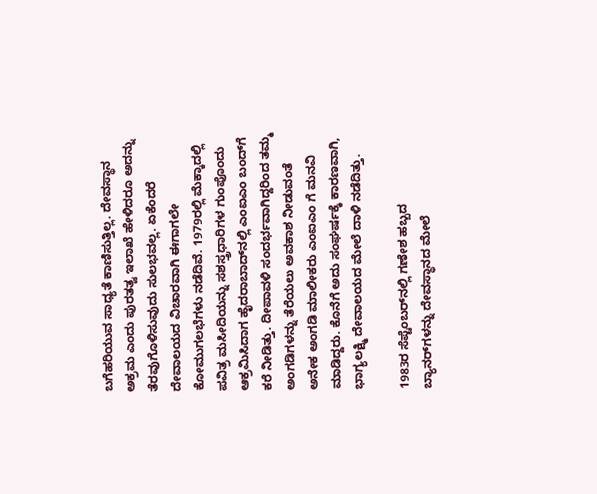ಬಗೆಹರಿಯುವ ಸಾಧ್ಯತೆ ಕಾಣಿಸುತ್ತಿಲ್ಲ. ದೇವಸ್ಥಾನ ಅಕ್ರಮ ಎಂದು ಪುರತತ್ವ ಇಲಾಖೆ ಹೇಳಿದರೂ ಅದನ್ನು ತೆರವುಗೊಳಿಸುವುದು ಸುಲಭವಲ್ಲ. ಏಕೆಂದರೆ ದೇವಾಲಯದ ವಿಚಾರವಾಗಿ ಈಗಾಗಲೇ ಕೋಮುಗಲಭೆಗಳು ನಡೆದಿವೆ. 1979ರಲ್ಲಿ ಮೆಕ್ಕಾದಲ್ಲಿ ಪವಿತ್ರ ಮಸೀದಿಯನ್ನು ಸಶಸ್ತ್ರಧಾರಿಗಳ ಗುಂಪೊಂದು ಆಕ್ರಮಿಸಿದಾಗ ಹೈದರಾಬಾದ್‌ನಲ್ಲಿ ಎಂಐಎಂ ಬಂದ್‌ಗೆ ಕರೆ ನೀಡಿತ್ತು. ದೀಪಾವಳಿ ಸಂದರ್ಭವಾಗಿದ್ದರಿಂದ ತಮ್ಮ ಅಂಗಡಿಗಳನ್ನು ತೆರೆಯಲು ಅವಕಾಶ ನೀಡುವಂತೆ ಅನೇಕ ಅಂಗಡಿ ಮಾಲೀಕರು ಎಂಐಎಂ ಗೆ ಮನವಿ ಮಾಡಿದ್ದರು. ಕೊನೆಗೆ ಅದು ಸಂಘರ್ಷಕ್ಕೆ ಕಾರಣವಾಗಿ, ಭಾಗ್ಯಲಕ್ಷ್ಮಿ ದೇವಾಲಯದ ಮೇಲೆ ದಾಳಿ ನಡೆದಿತ್ತು.

1983ರ ಸೆಪ್ಟೆಂಬರ್‌ನಲ್ಲಿ ಗಣೇಶ ಹಬ್ಬದ ಬ್ಯಾನರ್‌ಗಳನ್ನು ದೇವಸ್ಥಾನದ ಮೇಲೆ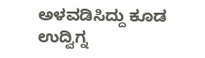ಅಳವಡಿಸಿದ್ದು ಕೂಡ ಉದ್ವಿಗ್ನ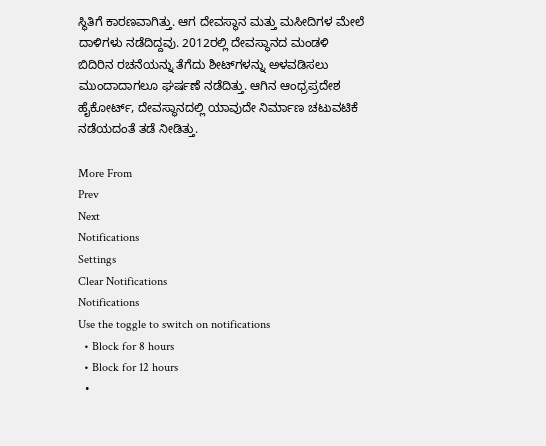ಸ್ಥಿತಿಗೆ ಕಾರಣವಾಗಿತ್ತು. ಆಗ ದೇವಸ್ಥಾನ ಮತ್ತು ಮಸೀದಿಗಳ ಮೇಲೆ ದಾಳಿಗಳು ನಡೆದಿದ್ದವು. 2012ರಲ್ಲಿ ದೇವಸ್ಥಾನದ ಮಂಡಳಿ ಬಿದಿರಿನ ರಚನೆಯನ್ನು ತೆಗೆದು ಶೀಟ್‌ಗಳನ್ನು ಅಳವಡಿಸಲು ಮುಂದಾದಾಗಲೂ ಘರ್ಷಣೆ ನಡೆದಿತ್ತು. ಆಗಿನ ಆಂಧ್ರಪ್ರದೇಶ ಹೈಕೋರ್ಟ್, ದೇವಸ್ಥಾನದಲ್ಲಿ ಯಾವುದೇ ನಿರ್ಮಾಣ ಚಟುವಟಿಕೆ ನಡೆಯದಂತೆ ತಡೆ ನೀಡಿತ್ತು.

More From
Prev
Next
Notifications
Settings
Clear Notifications
Notifications
Use the toggle to switch on notifications
  • Block for 8 hours
  • Block for 12 hours
  •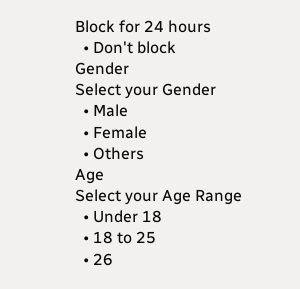Block for 24 hours
  • Don't block
Gender
Select your Gender
  • Male
  • Female
  • Others
Age
Select your Age Range
  • Under 18
  • 18 to 25
  • 26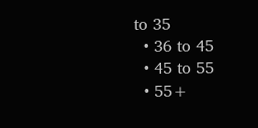to 35
  • 36 to 45
  • 45 to 55
  • 55+